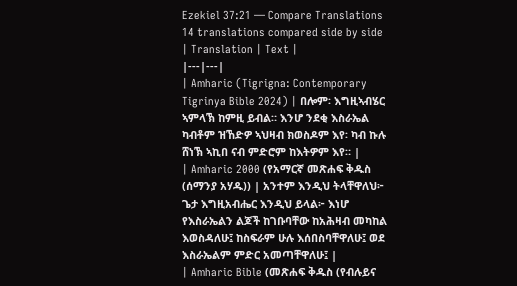Ezekiel 37:21 — Compare Translations
14 translations compared side by side
| Translation | Text |
|---|---|
| Amharic (Tigrigna: Contemporary Tigrinya Bible 2024) | በሎም፡ እግዚኣብሄር ኣምላኽ ከምዚ ይብል። እንሆ ንደቂ እስራኤል ካብቶም ዝኸድዎ ኣህዛብ ክወስዶም እየ፡ ካብ ኩሉ ሸነኽ ኣኪበ ናብ ምድሮም ከእትዎም እየ። |
| Amharic 2000 (የአማርኛ መጽሐፍ ቅዱስ (ሰማንያ አሃዱ)) | አንተም እንዲህ ትላቸዋለህ፦ ጌታ እግዚአብሔር እንዲህ ይላል፦ እነሆ የእስራኤልን ልጆች ከገቡባቸው ከአሕዛብ መካከል እወስዳለሁ፤ ከስፍራም ሁሉ እሰበስባቸዋለሁ፤ ወደ እስራኤልም ምድር አመጣቸዋለሁ፤ |
| Amharic Bible (መጽሐፍ ቅዱስ (የብሉይና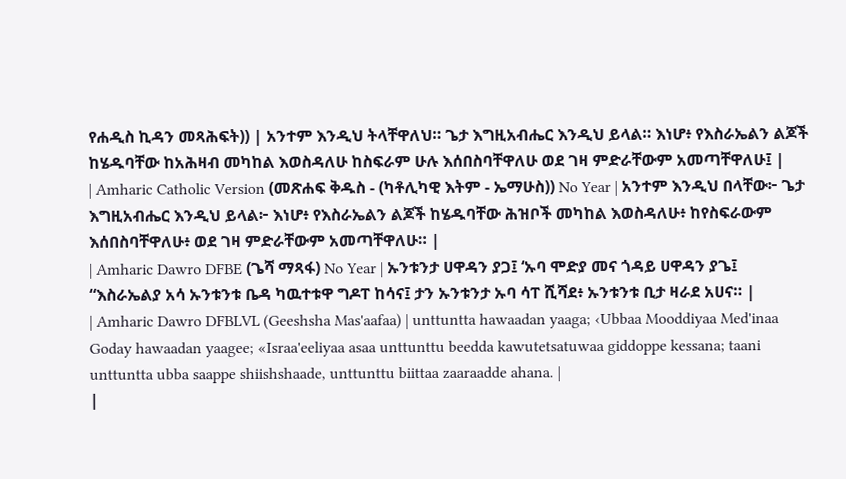የሐዲስ ኪዳን መጻሕፍት)) | አንተም እንዲህ ትላቸዋለህ። ጌታ እግዚአብሔር እንዲህ ይላል። እነሆ፥ የእስራኤልን ልጆች ከሄዱባቸው ከአሕዛብ መካከል እወስዳለሁ ከስፍራም ሁሉ እሰበስባቸዋለሁ ወደ ገዛ ምድራቸውም አመጣቸዋለሁ፤ |
| Amharic Catholic Version (መጽሐፍ ቅዱስ - (ካቶሊካዊ እትም - ኤማሁስ)) No Year | አንተም እንዲህ በላቸው፦ ጌታ እግዚአብሔር እንዲህ ይላል፦ እነሆ፥ የእስራኤልን ልጆች ከሄዱባቸው ሕዝቦች መካከል እወስዳለሁ፥ ከየስፍራውም እሰበስባቸዋለሁ፥ ወደ ገዛ ምድራቸውም አመጣቸዋለሁ። |
| Amharic Dawro DFBE (ጌሻ ማጻፋ) No Year | ኡንቱንታ ሀዋዳን ያጋ፤ ‘ኡባ ሞድያ መና ጎዳይ ሀዋዳን ያጌ፤ “እስራኤልያ አሳ ኡንቱንቱ ቤዳ ካዉተቱዋ ግዶፐ ከሳና፤ ታን ኡንቱንታ ኡባ ሳፐ ሺሻደ፥ ኡንቱንቱ ቢታ ዛራደ አሀና። |
| Amharic Dawro DFBLVL (Geeshsha Mas'aafaa) | unttuntta hawaadan yaaga; ‹Ubbaa Mooddiyaa Med'inaa Goday hawaadan yaagee; «Israa'eeliyaa asaa unttunttu beedda kawutetsatuwaa giddoppe kessana; taani unttuntta ubba saappe shiishshaade, unttunttu biittaa zaaraadde ahana. |
|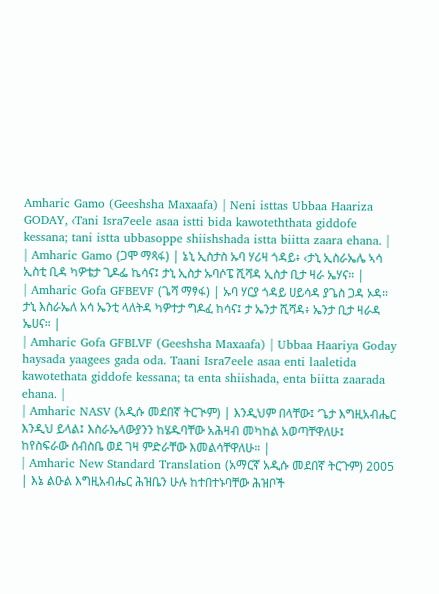Amharic Gamo (Geeshsha Maxaafa) | Neni isttas Ubbaa Haariza GODAY, ‹Tani Isra7eele asaa istti bida kawoteththata giddofe kessana; tani istta ubbasoppe shiishshada istta biitta zaara ehana. |
| Amharic Gamo (ጋሞ ማጻፋ) | ኔኒ ኢስታስ ኡባ ሃሪዛ ጎዳይ፥ ‹ታኒ ኢስራኤሌ ኣሳ ኢስቲ ቢዳ ካዎቴታ ጊዶፌ ኬሳና፤ ታኒ ኢስታ ኡባሶፔ ሺሻዳ ኢስታ ቢታ ዛራ ኤሃና። |
| Amharic Gofa GFBEVF (ጌሻ ማፃፋ) | ኡባ ሃርያ ጎዳይ ሀይሳዳ ያጌስ ጋዳ ኦዳ። ታኒ እስራኤለ አሳ ኤንቲ ላለትዳ ካዎተታ ግዶፈ ከሳና፤ ታ ኤንታ ሺሻዳ፥ ኤንታ ቢታ ዛራዳ ኤሀና። |
| Amharic Gofa GFBLVF (Geeshsha Maxaafa) | Ubbaa Haariya Goday haysada yaagees gada oda. Taani Isra7eele asaa enti laaletida kawotethata giddofe kessana; ta enta shiishada, enta biitta zaarada ehana. |
| Amharic NASV (አዲሱ መደበኛ ትርጒም) | እንዲህም በላቸው፤ ‘ጌታ እግዚአብሔር እንዲህ ይላል፤ እስራኤላውያንን ከሄዱባቸው አሕዛብ መካከል አወጣቸዋለሁ፤ ከየስፍራው ሰብስቤ ወደ ገዛ ምድራቸው እመልሳቸዋለሁ። |
| Amharic New Standard Translation (አማርኛ አዲሱ መደበኛ ትርጉም) 2005 | እኔ ልዑል እግዚአብሔር ሕዝቤን ሁሉ ከተበተኑባቸው ሕዝቦች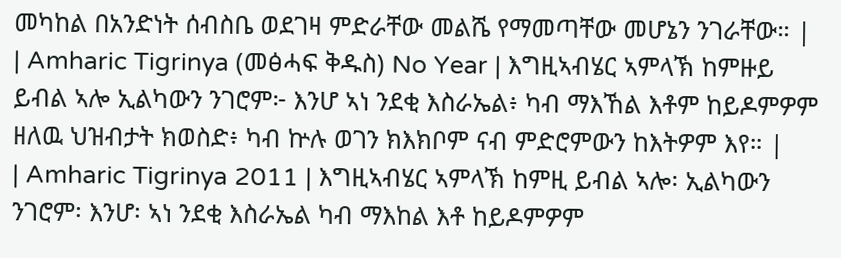መካከል በአንድነት ሰብስቤ ወደገዛ ምድራቸው መልሼ የማመጣቸው መሆኔን ንገራቸው። |
| Amharic Tigrinya (መፅሓፍ ቅዱስ) No Year | እግዚኣብሄር ኣምላኽ ከምዙይ ይብል ኣሎ ኢልካውን ንገሮም፦ እንሆ ኣነ ንደቂ እስራኤል፥ ካብ ማእኸል እቶም ከይዶምዎም ዘለዉ ህዝብታት ክወስድ፥ ካብ ኵሉ ወገን ክእክቦም ናብ ምድሮምውን ከእትዎም እየ። |
| Amharic Tigrinya 2011 | እግዚኣብሄር ኣምላኽ ከምዚ ይብል ኣሎ፡ ኢልካውን ንገሮም፡ እንሆ፡ ኣነ ንደቂ እስራኤል ካብ ማእከል እቶ ከይዶምዎም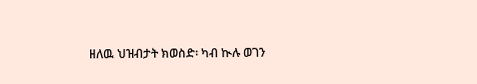ዘለዉ ህዝብታት ክወስድ፡ ካብ ኲሉ ወገን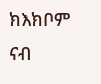ክእክቦም ናብ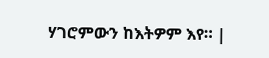ሃገሮምውን ከእትዎም እየ። |